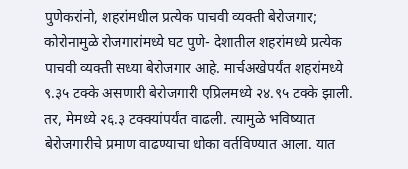पुणेकरांनो, शहरांमधील प्रत्येक पाचवी व्यक्ती बेरोजगार; कोरोनामुळे रोजगारांमध्ये घट पुणे- देशातील शहरांमध्ये प्रत्येक पाचवी व्यक्ती सध्या बेरोजगार आहे. मार्चअखेपर्यंत शहरांमध्ये ९.३५ टक्के असणारी बेरोजगारी एप्रिलमध्ये २४.९५ टक्के झाली. तर, मेमध्ये २६.३ टक्‍क्‍यांपर्यंत वाढली. त्यामुळे भविष्यात बेरोजगारीचे प्रमाण वाढण्याचा धोका वर्तविण्यात आला. यात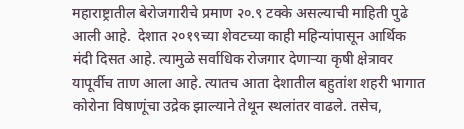महाराष्ट्रातील बेरोजगारीचे प्रमाण २०.९ टक्के असल्याची माहिती पुढे आली आहे.  देशात २०१९च्या शेवटच्या काही महिन्यांपासून आर्थिक मंदी दिसत आहे. त्यामुळे सर्वाधिक रोजगार देणाऱ्या कृषी क्षेत्रावर यापूर्वीच ताण आला आहे. त्यातच आता देशातील बहुतांश शहरी भागात कोरोना विषाणूंचा उद्रेक झाल्याने तेथून स्थलांतर वाढले. तसेच,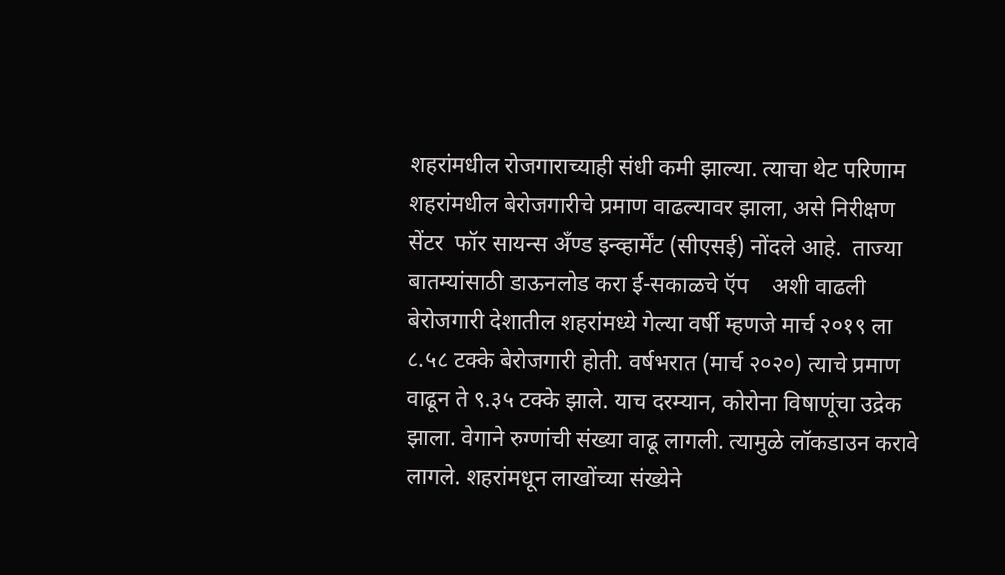शहरांमधील रोजगाराच्याही संधी कमी झाल्या. त्याचा थेट परिणाम शहरांमधील बेरोजगारीचे प्रमाण वाढल्यावर झाला, असे निरीक्षण सेंटर  फॉर सायन्स अँण्ड इन्व्हार्मेंट (सीएसई) नोंदले आहे.  ताज्या बातम्यांसाठी डाऊनलोड करा ई-सकाळचे ऍप    अशी वाढली बेरोजगारी देशातील शहरांमध्ये गेल्या वर्षी म्हणजे मार्च २०१९ ला ८.५८ टक्के बेरोजगारी होती. वर्षभरात (मार्च २०२०) त्याचे प्रमाण वाढून ते ९.३५ टक्के झाले. याच दरम्यान, कोरोना विषाणूंचा उद्रेक झाला. वेगाने रुग्णांची संख्या वाढू लागली. त्यामुळे लॉकडाउन करावे लागले. शहरांमधून लाखोंच्या संख्येने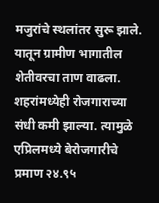मजुरांचे स्थलांतर सुरू झाले. यातून ग्रामीण भागातील शेतीवरचा ताण वाढला. शहरांमध्येही रोजगाराच्या संधी कमी झाल्या. त्यामुळे एप्रिलमध्ये बेरोजगारीचे प्रमाण २४.९५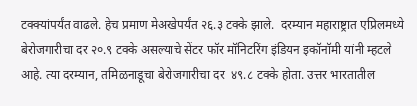टक्‍क्‍यांपर्यंत वाढले. हेच प्रमाण मेअखेपर्यंत २६.३ टक्के झाले.  दरम्यान महाराष्ट्रात एप्रिलमध्ये बेरोजगारीचा दर २०.९ टक्के असल्याचे सेंटर फॉर मॉनिटरिंग इंडियन इकॉनॉमी यांनी म्हटले आहे. त्या दरम्यान, तमिळनाडूचा बेरोजगारीचा दर  ४९.८ टक्के होता. उत्तर भारतातील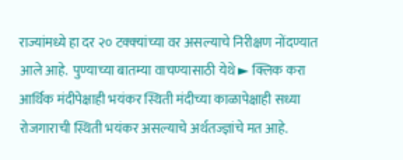राज्यांमध्ये हा दर २० टक्‍क्‍यांच्या वर असल्याचे निरीक्षण नोंदण्यात आले आहे.  पुण्याच्या बातम्या वाचण्यासाठी येथे ► क्लिक करा आर्थिक मंदीपेक्षाही भयंकर स्थिती मंदीच्या काळापेक्षाही सध्या रोजगाराची स्थिती भयंकर असल्याचे अर्थतज्ज्ञांचे मत आहे.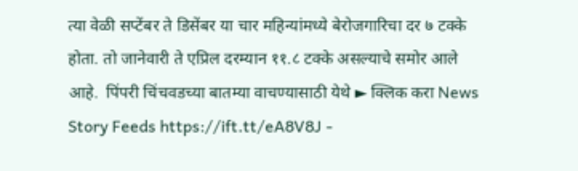त्या वेळी सप्टेंबर ते डिसेंबर या चार महिन्यांमध्ये बेरोजगारिचा दर ७ टक्के होता. तो जानेवारी ते एप्रिल दरम्यान ११.८ टक्के असल्याचे समोर आले आहे.  पिंपरी चिंचवडच्या बातम्या वाचण्यासाठी येथे ► क्लिक करा News Story Feeds https://ift.tt/eA8V8J -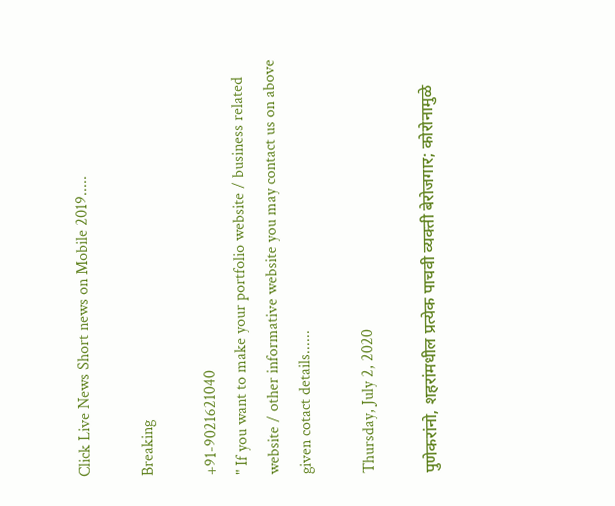Click Live News Short news on Mobile 2019.....

Breaking

+91-9021621040
" If you want to make your portfolio website / business related website / other informative website you may contact us on above given cotact details......

Thursday, July 2, 2020

पुणेकरांनो, शहरांमधील प्रत्येक पाचवी व्यक्ती बेरोजगार; कोरोनामुळे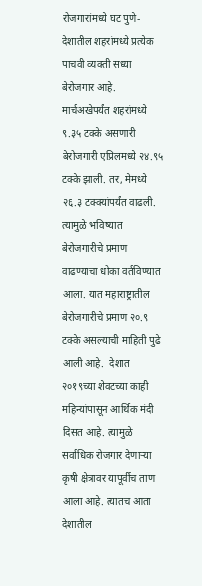रोजगारांमध्ये घट पुणे- देशातील शहरांमध्ये प्रत्येक पाचवी व्यक्ती सध्या बेरोजगार आहे. मार्चअखेपर्यंत शहरांमध्ये ९.३५ टक्के असणारी बेरोजगारी एप्रिलमध्ये २४.९५ टक्के झाली. तर, मेमध्ये २६.३ टक्‍क्‍यांपर्यंत वाढली. त्यामुळे भविष्यात बेरोजगारीचे प्रमाण वाढण्याचा धोका वर्तविण्यात आला. यात महाराष्ट्रातील बेरोजगारीचे प्रमाण २०.९ टक्के असल्याची माहिती पुढे आली आहे.  देशात २०१९च्या शेवटच्या काही महिन्यांपासून आर्थिक मंदी दिसत आहे. त्यामुळे सर्वाधिक रोजगार देणाऱ्या कृषी क्षेत्रावर यापूर्वीच ताण आला आहे. त्यातच आता देशातील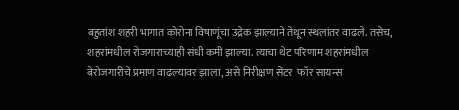बहुतांश शहरी भागात कोरोना विषाणूंचा उद्रेक झाल्याने तेथून स्थलांतर वाढले. तसेच, शहरांमधील रोजगाराच्याही संधी कमी झाल्या. त्याचा थेट परिणाम शहरांमधील बेरोजगारीचे प्रमाण वाढल्यावर झाला, असे निरीक्षण सेंटर  फॉर सायन्स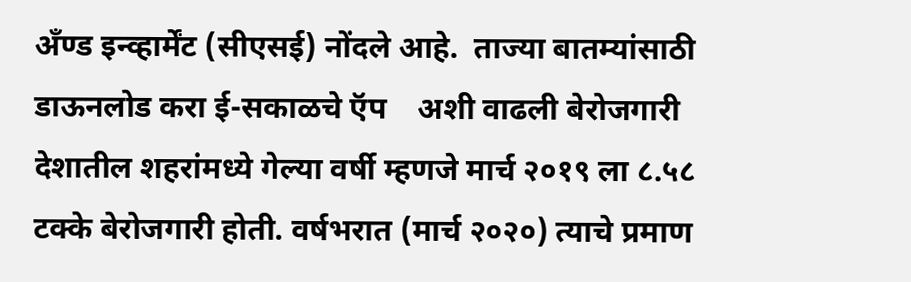अँण्ड इन्व्हार्मेंट (सीएसई) नोंदले आहे.  ताज्या बातम्यांसाठी डाऊनलोड करा ई-सकाळचे ऍप    अशी वाढली बेरोजगारी देशातील शहरांमध्ये गेल्या वर्षी म्हणजे मार्च २०१९ ला ८.५८ टक्के बेरोजगारी होती. वर्षभरात (मार्च २०२०) त्याचे प्रमाण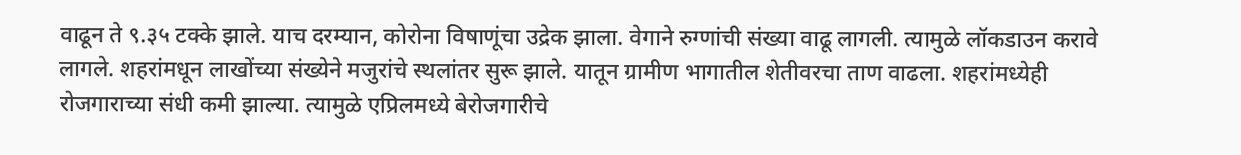वाढून ते ९.३५ टक्के झाले. याच दरम्यान, कोरोना विषाणूंचा उद्रेक झाला. वेगाने रुग्णांची संख्या वाढू लागली. त्यामुळे लॉकडाउन करावे लागले. शहरांमधून लाखोंच्या संख्येने मजुरांचे स्थलांतर सुरू झाले. यातून ग्रामीण भागातील शेतीवरचा ताण वाढला. शहरांमध्येही रोजगाराच्या संधी कमी झाल्या. त्यामुळे एप्रिलमध्ये बेरोजगारीचे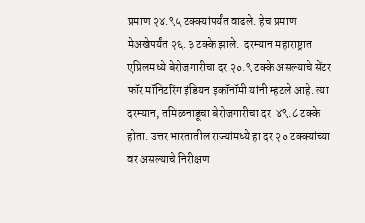प्रमाण २४.९५ टक्‍क्‍यांपर्यंत वाढले. हेच प्रमाण मेअखेपर्यंत २६.३ टक्के झाले.  दरम्यान महाराष्ट्रात एप्रिलमध्ये बेरोजगारीचा दर २०.९ टक्के असल्याचे सेंटर फॉर मॉनिटरिंग इंडियन इकॉनॉमी यांनी म्हटले आहे. त्या दरम्यान, तमिळनाडूचा बेरोजगारीचा दर  ४९.८ टक्के होता. उत्तर भारतातील राज्यांमध्ये हा दर २० टक्‍क्‍यांच्या वर असल्याचे निरीक्षण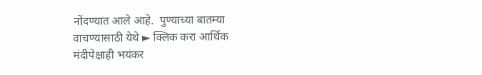नोंदण्यात आले आहे.  पुण्याच्या बातम्या वाचण्यासाठी येथे ► क्लिक करा आर्थिक मंदीपेक्षाही भयंकर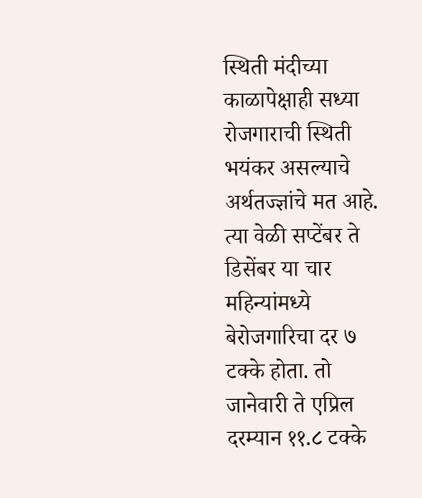स्थिती मंदीच्या काळापेक्षाही सध्या रोजगाराची स्थिती भयंकर असल्याचे अर्थतज्ज्ञांचे मत आहे. त्या वेळी सप्टेंबर ते डिसेंबर या चार महिन्यांमध्ये बेरोजगारिचा दर ७ टक्के होता. तो जानेवारी ते एप्रिल दरम्यान ११.८ टक्के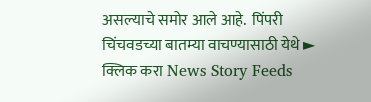असल्याचे समोर आले आहे.  पिंपरी चिंचवडच्या बातम्या वाचण्यासाठी येथे ► क्लिक करा News Story Feeds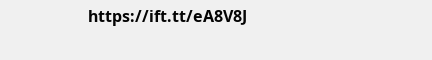https://ift.tt/eA8V8J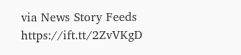via News Story Feeds https://ift.tt/2ZvVKgD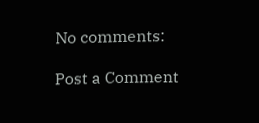No comments:

Post a Comment